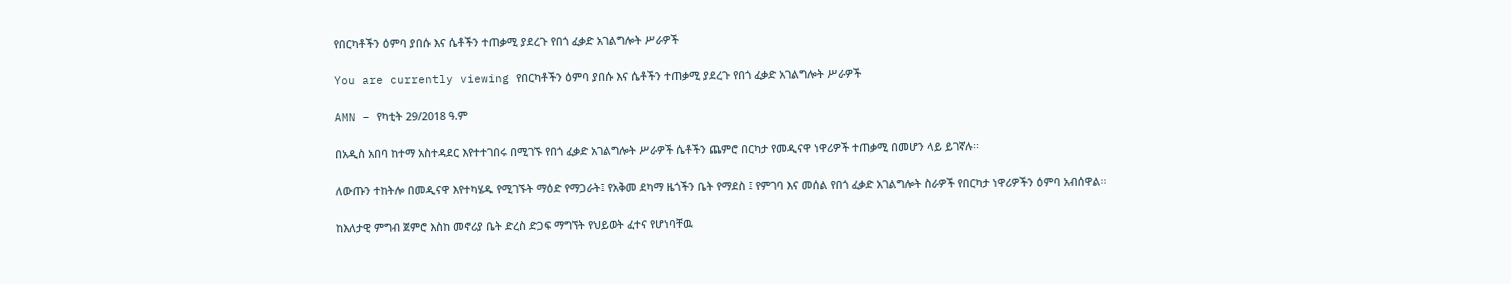የበርካቶችን ዕምባ ያበሱ እና ሴቶችን ተጠቃሚ ያደረጉ የበጎ ፈቃድ አገልግሎት ሥራዎች

You are currently viewing የበርካቶችን ዕምባ ያበሱ እና ሴቶችን ተጠቃሚ ያደረጉ የበጎ ፈቃድ አገልግሎት ሥራዎች

AMN – የካቲት 29/2018 ዓ.ም

በአዲስ አበባ ከተማ አስተዳደር እየተተገበሩ በሚገኙ የበጎ ፈቃድ አገልግሎት ሥራዎች ሴቶችን ጨምሮ በርካታ የመዲናዋ ነዋሪዎች ተጠቃሚ በመሆን ላይ ይገኛሉ፡፡

ለውጡን ተከትሎ በመዲናዋ እየተካሄዱ የሚገኙት ማዕድ የማጋራት፤ የአቅመ ደካማ ዜጎችን ቤት የማደስ ፤ የምገባ እና መሰል የበጎ ፈቃድ አገልግሎት ስራዎች የበርካታ ነዋሪዎችን ዕምባ አብሰዋል፡፡

ከእለታዊ ምግብ ጀምሮ እስከ መኖሪያ ቤት ድረስ ድጋፍ ማግኘት የህይወት ፈተና የሆነባቸዉ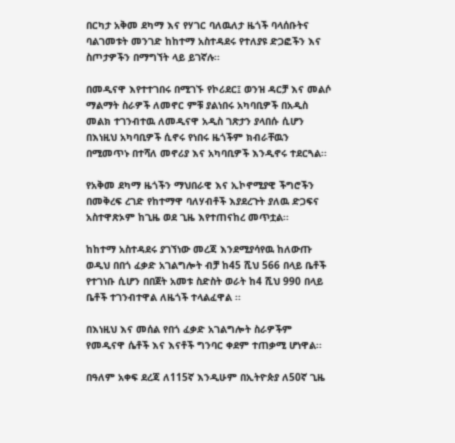በርካታ አቅመ ደካማ እና የሃገር ባለዉለታ ዜጎች ባላሰቡትና ባልገመቱት መንገድ ከከተማ አስተዳደሩ የተለያዩ ድጋፎችን እና ስጦታዎችን በማግኘት ላይ ይገኛሉ፡፡

በመዲናዋ እየተተገበሩ በሚገኙ የኮሪደር፤ ወንዝ ዳርቻ እና መልሶ ማልማት ስራዎች ለመኖር ምቹ ያልነበሩ አካባቢዎች በአዲስ መልክ ተገንብተዉ ለመዲናዋ አዲስ ገጽታን ያላበሱ ሲሆን በእነዚህ አካባቢዎች ሲኖሩ የነበሩ ዜጎችም ክብራቸዉን በሚመጥኑ በተሻለ መኖሪያ እና አካባቢዎች እንዲኖሩ ተደርጓል፡፡

የአቅመ ደካማ ዜጎችን ማህበራዊ እና ኢኮኖሚያዊ ችግሮችን በመቅረፍ ረገድ የከተማዋ ባለሃብቶች እያደረጉት ያለዉ ድጋፍና አስተዋጽኦም ከጊዜ ወደ ጊዜ እየተጠናከረ መጥቷል፡፡

ከከተማ አስተዳደሩ ያገኘነው መረጃ እንደሚያሳየዉ ከለውጡ ወዲህ በበጎ ፈቃድ አገልግሎት ብቻ ከ45 ሺህ 566 በላይ ቤቶች የተገነቡ ሲሆን በበጀት አመቱ ስድስት ወራት ከ4 ሺህ 990 በላይ ቤቶች ተገንብተዋል ለዜጎች ተላልፈዋል ፡፡

በእነዚህ እና መሰል የበጎ ፈቃድ አገልግሎት ስራዎችም የመዲናዋ ሴቶች እና እናቶች ግንባር ቀደም ተጠቃሚ ሆነዋል፡፡

በዓለም አቀፍ ደረጃ ለ115ኛ እንዲሁም በኢትዮጵያ ለ50ኛ ጊዜ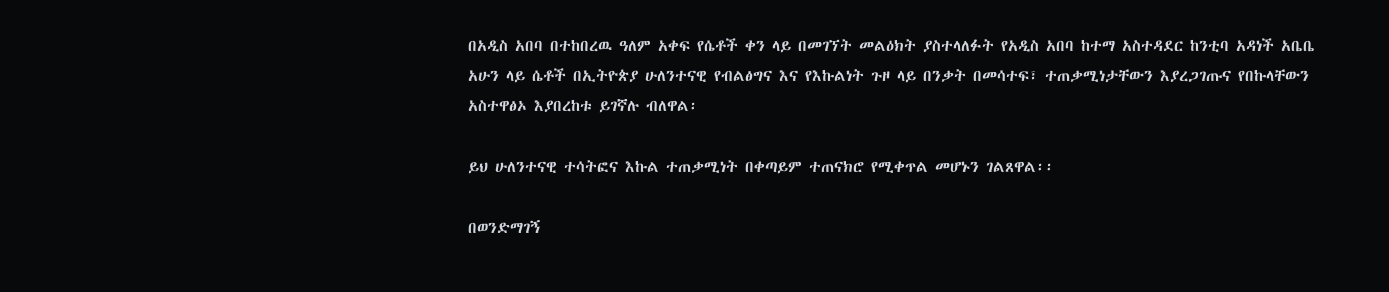በአዲስ አበባ በተከበረዉ ዓለም አቀፍ የሴቶች ቀን ላይ በመገኘት መልዕክት ያስተላለፉት የአዲስ አበባ ከተማ አስተዳደር ከንቲባ አዳነች አቤቤ አሁን ላይ ሴቶች በኢትዮጵያ ሁለንተናዊ የብልፅግና እና የእኩልነት ጉዞ ላይ በንቃት በመሳተፍ፣ ተጠቃሚነታቸውን እያረጋገጡና የበኩላቸውን አስተዋፅኦ እያበረከቱ ይገኛሉ ብለዋል፡

ይህ ሁለንተናዊ ተሳትፎና እኩል ተጠቃሚነት በቀጣይም ተጠናክሮ የሚቀጥል መሆኑን ገልጸዋል፡፡

በወንድማገኝ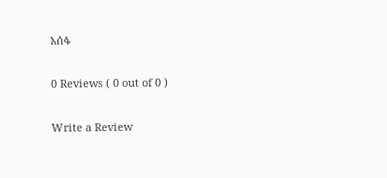አሰፋ

0 Reviews ( 0 out of 0 )

Write a Review